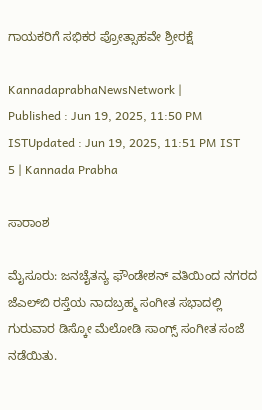ಗಾಯಕರಿಗೆ ಸಭಿಕರ ಪ್ರೋತ್ಸಾಹವೇ ಶ್ರೀರಕ್ಷೆ

KannadaprabhaNewsNetwork |
Published : Jun 19, 2025, 11:50 PM ISTUpdated : Jun 19, 2025, 11:51 PM IST
5 | Kannada Prabha

ಸಾರಾಂಶ

ಮೈಸೂರು: ಜನಚೈತನ್ಯ ಫೌಂಡೇಶನ್ ವತಿಯಿಂದ ನಗರದ ಜೆಎಲ್‌ಬಿ ರಸ್ತೆಯ ನಾದಬ್ರಹ್ಮ ಸಂಗೀತ ಸಭಾದಲ್ಲಿ ಗುರುವಾರ ಡಿಸ್ಕೋ ಮೆಲೋಡಿ ಸಾಂಗ್ಸ್ ಸಂಗೀತ ಸಂಜೆ ನಡೆಯಿತು.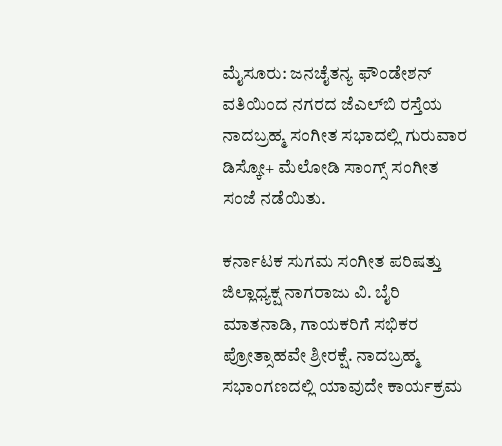ಮೈಸೂರು: ಜನಚೈತನ್ಯ ಫೌಂಡೇಶನ್ ವತಿಯಿಂದ ನಗರದ ಜೆಎಲ್‌ಬಿ ರಸ್ತೆಯ ನಾದಬ್ರಹ್ಮ ಸಂಗೀತ ಸಭಾದಲ್ಲಿ ಗುರುವಾರ ಡಿಸ್ಕೋ+ ಮೆಲೋಡಿ ಸಾಂಗ್ಸ್ ಸಂಗೀತ ಸಂಜೆ ನಡೆಯಿತು.

ಕರ್ನಾಟಕ ಸುಗಮ ಸಂಗೀತ ಪರಿಷತ್ತು ಜಿಲ್ಲಾಧ್ಯಕ್ಷ ನಾಗರಾಜು ವಿ. ಬೈರಿ ಮಾತನಾಡಿ, ಗಾಯಕರಿಗೆ ಸಭಿಕರ ಪ್ರೋತ್ಸಾಹವೇ ಶ್ರೀರಕ್ಷೆ. ನಾದಬ್ರಹ್ಮ ಸಭಾಂಗಣದಲ್ಲಿ ಯಾವುದೇ ಕಾರ್ಯಕ್ರಮ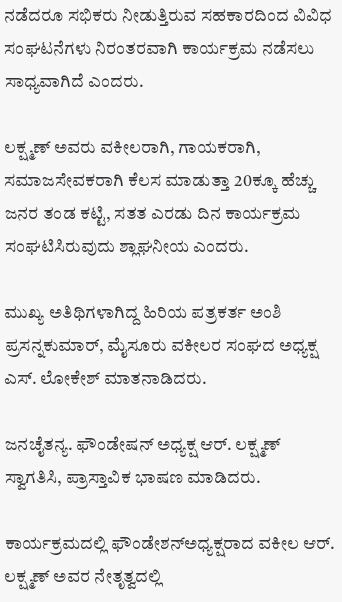ನಡೆದರೂ ಸಭಿಕರು ನೀಡುತ್ತಿರುವ ಸಹಕಾರದಿಂದ ವಿವಿಧ ಸಂಘಟನೆಗಳು ನಿರಂತರವಾಗಿ ಕಾರ್ಯಕ್ರಮ ನಡೆಸಲು ಸಾಧ್ಯವಾಗಿದೆ ಎಂದರು.

ಲಕ್ಷ್ಮಣ್‌ ಅವರು ವಕೀಲರಾಗಿ, ಗಾಯಕರಾಗಿ, ಸಮಾಜಸೇವಕರಾಗಿ ಕೆಲಸ ಮಾಡುತ್ತಾ 20ಕ್ಕೂ ಹೆಚ್ಚು ಜನರ ತಂಡ ಕಟ್ಟಿ, ಸತತ ಎರಡು ದಿನ ಕಾರ್ಯಕ್ರಮ ಸಂಘಟಿಸಿರುವುದು ಶ್ಲಾಘನೀಯ ಎಂದರು.

ಮುಖ್ಯ ಅತಿಥಿಗಳಾಗಿದ್ದ ಹಿರಿಯ ಪತ್ರಕರ್ತ ಅಂಶಿ ಪ್ರಸನ್ನಕುಮಾರ್, ಮೈಸೂರು ವಕೀಲರ ಸಂಘದ ಅಧ್ಯಕ್ಷ ಎಸ್. ಲೋಕೇಶ್ ಮಾತನಾಡಿದರು.

ಜನಚೈತನ್ಯ. ಫೌಂಡೇಷನ್‌ ಅಧ್ಯಕ್ಷ ಆರ್‌. ಲಕ್ಷ್ಮಣ್‌ ಸ್ವಾಗತಿಸಿ, ಪ್ರಾಸ್ತಾವಿಕ ಭಾಷಣ ಮಾಡಿದರು.

ಕಾರ್ಯಕ್ರಮದಲ್ಲಿ ಫೌಂಡೇಶನ್‌ಅಧ್ಯಕ್ಷರಾದ ವಕೀಲ ಆರ್. ಲಕ್ಷ್ಮಣ್ ಅವರ ನೇತೃತ್ವದಲ್ಲಿ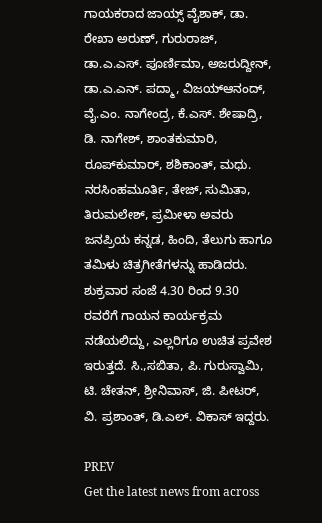ಗಾಯಕರಾದ ಜಾಯ್ಸ್ ವೈಶಾಕ್, ಡಾ. ರೇಖಾ ಅರುಣ್, ಗುರುರಾಜ್, ಡಾ.ಎ.ಎಸ್. ಪೂರ್ಣಿಮಾ, ಅಜರುದ್ದೀನ್, ಡಾ.ಎ.ಎನ್. ಪದ್ಮಾ, ವಿಜಯ್‌ಆನಂದ್, ವೈ.ಎಂ. ನಾಗೇಂದ್ರ, ಕೆ.ಎಸ್. ಶೇಷಾದ್ರಿ, ಡಿ. ನಾಗೇಶ್, ಶಾಂತಕುಮಾರಿ, ರೂಪ್‌ಕುಮಾರ್, ಶಶಿಕಾಂತ್, ಮಧು. ನರಸಿಂಹಮೂರ್ತಿ, ತೇಜ್‌, ಸುಮಿತಾ, ತಿರುಮಲೇಶ್‌, ಪ್ರಮೀಳಾ ಅವರು ಜನಪ್ರಿಯ ಕನ್ನಡ, ಹಿಂದಿ, ತೆಲುಗು ಹಾಗೂ ತಮಿಳು ಚಿತ್ರಗೀತೆಗಳನ್ನು ಹಾಡಿದರು. ಶುಕ್ರವಾರ ಸಂಜೆ 4.30 ರಿಂದ 9.30 ರವರೆಗೆ ಗಾಯನ ಕಾರ್ಯಕ್ರಮ ನಡೆಯಲಿದ್ದು, ಎಲ್ಲರಿಗೂ ಉಚಿತ ಪ್ರವೇಶ ಇರುತ್ತದೆ. ಸಿ.,ಸಬಿತಾ, ಪಿ. ಗುರುಸ್ವಾಮಿ, ಟಿ. ಚೇತನ್‌, ಶ್ರೀನಿವಾಸ್‌, ಜಿ. ಪೀಟರ್‌, ವಿ. ಪ್ರಶಾಂತ್‌, ಡಿ.ಎಲ್. ವಿಕಾಸ್‌ ಇದ್ದರು.

PREV
Get the latest news from across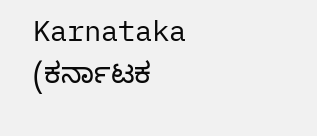Karnataka (ಕರ್ನಾಟಕ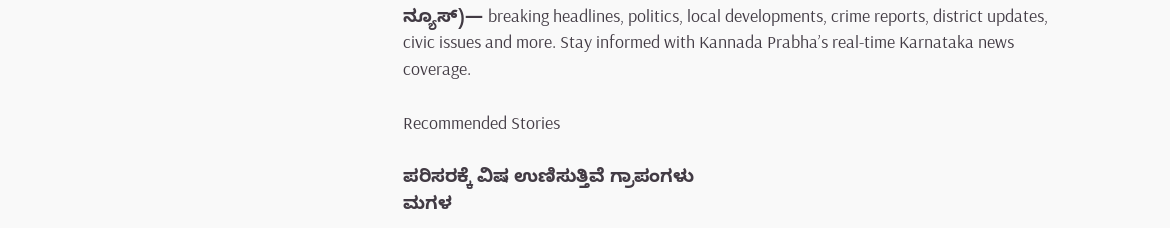ನ್ಯೂಸ್)— breaking headlines, politics, local developments, crime reports, district updates, civic issues and more. Stay informed with Kannada Prabha’s real‑time Karnataka news coverage.

Recommended Stories

ಪರಿಸರಕ್ಕೆ ವಿಷ ಉಣಿಸುತ್ತಿವೆ ಗ್ರಾಪಂಗಳು
ಮಗಳ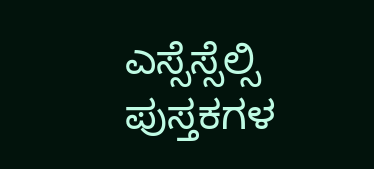ಎಸ್ಸೆಸ್ಸೆಲ್ಸಿ ಪುಸ್ತಕಗಳ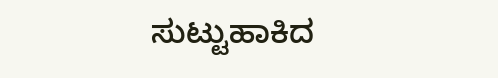ಸುಟ್ಟುಹಾಕಿದ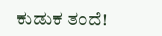ಕುಡುಕ ತಂದೆ!